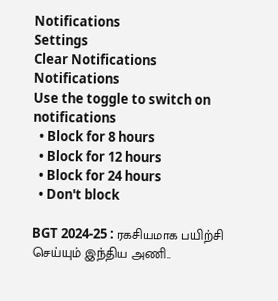Notifications
Settings
Clear Notifications
Notifications
Use the toggle to switch on notifications
  • Block for 8 hours
  • Block for 12 hours
  • Block for 24 hours
  • Don't block

BGT 2024-25 : ரகசியமாக பயிற்சி செய்யும் இந்திய அணி..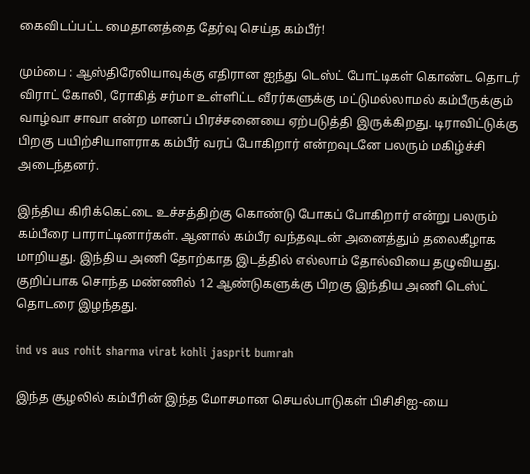கைவிடப்பட்ட மைதானத்தை தேர்வு செய்த கம்பீர்!

மும்பை : ஆஸ்திரேலியாவுக்கு எதிரான ஐந்து டெஸ்ட் போட்டிகள் கொண்ட தொடர் விராட் கோலி, ரோகித் சர்மா உள்ளிட்ட வீரர்களுக்கு மட்டுமல்லாமல் கம்பீருக்கும் வாழ்வா சாவா என்ற மானப் பிரச்சனையை ஏற்படுத்தி இருக்கிறது. டிராவிட்டுக்கு பிறகு பயிற்சியாளராக கம்பீர் வரப் போகிறார் என்றவுடனே பலரும் மகிழ்ச்சி அடைந்தனர்.

இந்திய கிரிக்கெட்டை உச்சத்திற்கு கொண்டு போகப் போகிறார் என்று பலரும் கம்பீரை பாராட்டினார்கள். ஆனால் கம்பீர வந்தவுடன் அனைத்தும் தலைகீழாக மாறியது. இந்திய அணி தோற்காத இடத்தில் எல்லாம் தோல்வியை தழுவியது. குறிப்பாக சொந்த மண்ணில் 12 ஆண்டுகளுக்கு பிறகு இந்திய அணி டெஸ்ட் தொடரை இழந்தது.

ind vs aus rohit sharma virat kohli jasprit bumrah

இந்த சூழலில் கம்பீரின் இந்த மோசமான செயல்பாடுகள் பிசிசிஐ-யை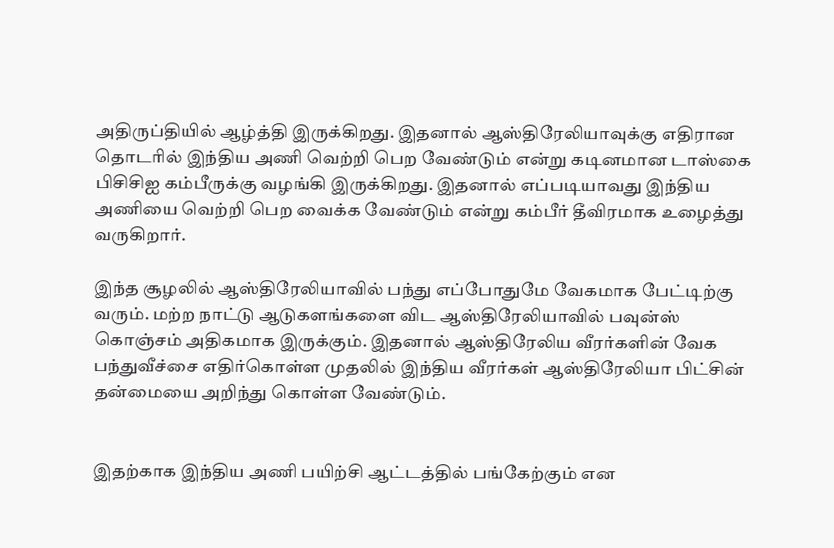அதிருப்தியில் ஆழ்த்தி இருக்கிறது. இதனால் ஆஸ்திரேலியாவுக்கு எதிரான தொடரில் இந்திய அணி வெற்றி பெற வேண்டும் என்று கடினமான டாஸ்கை பிசிசிஐ கம்பீருக்கு வழங்கி இருக்கிறது. இதனால் எப்படியாவது இந்திய அணியை வெற்றி பெற வைக்க வேண்டும் என்று கம்பீர் தீவிரமாக உழைத்து வருகிறார்.

இந்த சூழலில் ஆஸ்திரேலியாவில் பந்து எப்போதுமே வேகமாக பேட்டிற்கு வரும். மற்ற நாட்டு ஆடுகளங்களை விட ஆஸ்திரேலியாவில் பவுன்ஸ் கொஞ்சம் அதிகமாக இருக்கும். இதனால் ஆஸ்திரேலிய வீரர்களின் வேக பந்துவீச்சை எதிர்கொள்ள முதலில் இந்திய வீரர்கள் ஆஸ்திரேலியா பிட்சின் தன்மையை அறிந்து கொள்ள வேண்டும்.


இதற்காக இந்திய அணி பயிற்சி ஆட்டத்தில் பங்கேற்கும் என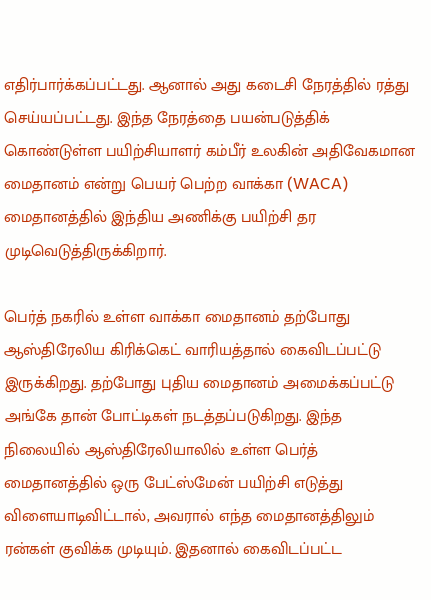எதிர்பார்க்கப்பட்டது. ஆனால் அது கடைசி நேரத்தில் ரத்து செய்யப்பட்டது. இந்த நேரத்தை பயன்படுத்திக் கொண்டுள்ள பயிற்சியாளர் கம்பீர் உலகின் அதிவேகமான மைதானம் என்று பெயர் பெற்ற வாக்கா (WACA) மைதானத்தில் இந்திய அணிக்கு பயிற்சி தர முடிவெடுத்திருக்கிறார்.

பெர்த் நகரில் உள்ள வாக்கா மைதானம் தற்போது ஆஸ்திரேலிய கிரிக்கெட் வாரியத்தால் கைவிடப்பட்டு இருக்கிறது. தற்போது புதிய மைதானம் அமைக்கப்பட்டு அங்கே தான் போட்டிகள் நடத்தப்படுகிறது. இந்த நிலையில் ஆஸ்திரேலியாலில் உள்ள பெர்த் மைதானத்தில் ஒரு பேட்ஸ்மேன் பயிற்சி எடுத்து விளையாடிவிட்டால், அவரால் எந்த மைதானத்திலும் ரன்கள் குவிக்க முடியும். இதனால் கைவிடப்பட்ட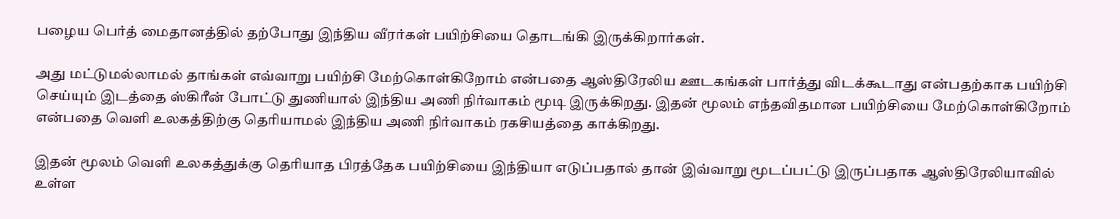பழைய பெர்த் மைதானத்தில் தற்போது இந்திய வீரர்கள் பயிற்சியை தொடங்கி இருக்கிறார்கள்.

அது மட்டுமல்லாமல் தாங்கள் எவ்வாறு பயிற்சி மேற்கொள்கிறோம் என்பதை ஆஸ்திரேலிய ஊடகங்கள் பார்த்து விடக்கூடாது என்பதற்காக பயிற்சி செய்யும் இடத்தை ஸ்கிரீன் போட்டு துணியால் இந்திய அணி நிர்வாகம் மூடி இருக்கிறது. இதன் மூலம் எந்தவிதமான பயிற்சியை மேற்கொள்கிறோம் என்பதை வெளி உலகத்திற்கு தெரியாமல் இந்திய அணி நிர்வாகம் ரகசியத்தை காக்கிறது.

இதன் மூலம் வெளி உலகத்துக்கு தெரியாத பிரத்தேக பயிற்சியை இந்தியா எடுப்பதால் தான் இவ்வாறு மூடப்பட்டு இருப்பதாக ஆஸ்திரேலியாவில் உள்ள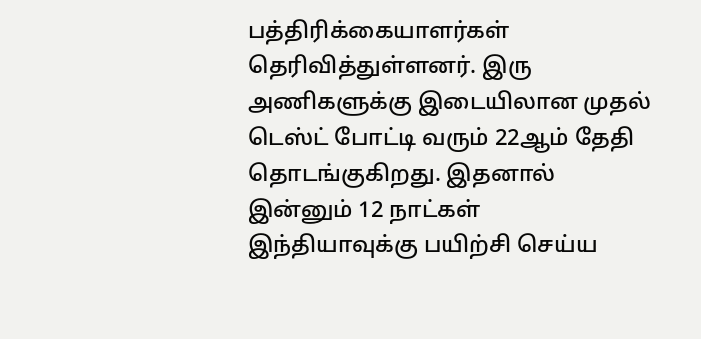பத்திரிக்கையாளர்கள் தெரிவித்துள்ளனர். இரு அணிகளுக்கு இடையிலான முதல் டெஸ்ட் போட்டி வரும் 22ஆம் தேதி தொடங்குகிறது. இதனால் இன்னும் 12 நாட்கள் இந்தியாவுக்கு பயிற்சி செய்ய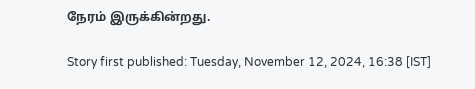நேரம் இருக்கின்றது.

Story first published: Tuesday, November 12, 2024, 16:38 [IST]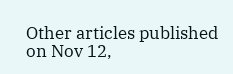Other articles published on Nov 12,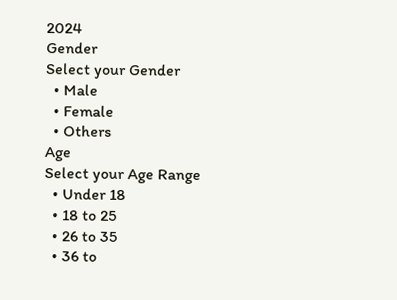2024
Gender
Select your Gender
  • Male
  • Female
  • Others
Age
Select your Age Range
  • Under 18
  • 18 to 25
  • 26 to 35
  • 36 to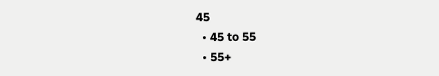45
  • 45 to 55
  • 55+